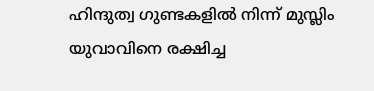ഹിന്ദുത്വ ഗുണ്ടകളില്‍ നിന്ന് മുസ്ലിം യുവാവിനെ രക്ഷിച്ച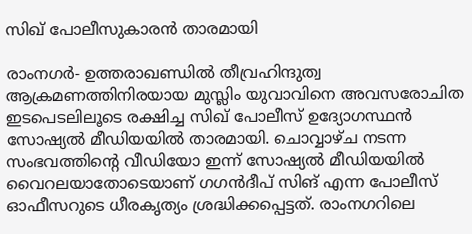സിഖ് പോലീസുകാരന്‍ താരമായി

രാംനഗര്‍- ഉത്തരാഖണ്ഡില്‍ തീവ്രഹിന്ദുത്വ ആക്രമണത്തിനിരയായ മുസ്ലിം യുവാവിനെ അവസരോചിത ഇടപെടലിലൂടെ രക്ഷിച്ച സിഖ് പോലീസ് ഉദ്യോഗസ്ഥന്‍ സോഷ്യല്‍ മീഡിയയില്‍ താരമായി. ചൊവ്വാഴ്ച നടന്ന സംഭവത്തിന്റെ വീഡിയോ ഇന്ന് സോഷ്യല്‍ മീഡിയയില്‍ വൈറലയാതോടെയാണ് ഗഗന്‍ദീപ് സിങ് എന്ന പോലീസ് ഓഫീസറുടെ ധീരകൃത്യം ശ്രദ്ധിക്കപ്പെട്ടത്. രാംനഗറിലെ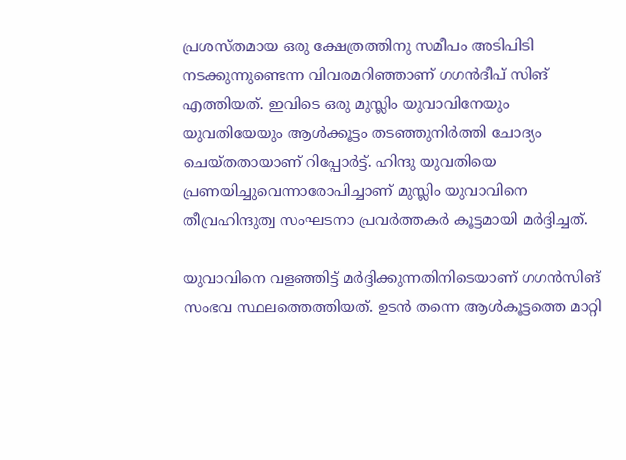പ്രശസ്തമായ ഒരു ക്ഷേത്രത്തിനു സമീപം അടിപിടി നടക്കുന്നുണ്ടെന്ന വിവരമറിഞ്ഞാണ് ഗഗന്‍ദീപ് സിങ് എത്തിയത്. ഇവിടെ ഒരു മുസ്ലിം യുവാവിനേയും യുവതിയേയും ആള്‍ക്കൂട്ടം തടഞ്ഞുനിര്‍ത്തി ചോദ്യം ചെയ്തതായാണ് റിപ്പോര്‍ട്ട്. ഹിന്ദു യുവതിയെ പ്രണയിച്ചുവെന്നാരോപിച്ചാണ് മുസ്ലിം യുവാവിനെ തീവ്രഹിന്ദുത്വ സംഘടനാ പ്രവര്‍ത്തകര്‍ കൂട്ടമായി മര്‍ദ്ദിച്ചത്.

യുവാവിനെ വളഞ്ഞിട്ട് മര്‍ദ്ദിക്കുന്നതിനിടെയാണ് ഗഗന്‍സിങ് സംഭവ സ്ഥലത്തെത്തിയത്. ഉടന്‍ തന്നെ ആള്‍കൂട്ടത്തെ മാറ്റി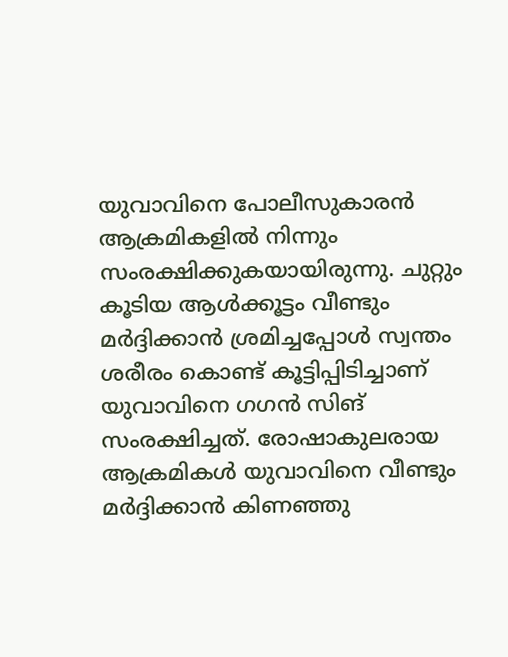യുവാവിനെ പോലീസുകാരന്‍ ആക്രമികളില്‍ നിന്നും സംരക്ഷിക്കുകയായിരുന്നു. ചുറ്റും കൂടിയ ആള്‍ക്കൂട്ടം വീണ്ടും മര്‍ദ്ദിക്കാന്‍ ശ്രമിച്ചപ്പോള്‍ സ്വന്തം ശരീരം കൊണ്ട് കൂട്ടിപ്പിടിച്ചാണ് യുവാവിനെ ഗഗന്‍ സിങ് സംരക്ഷിച്ചത്. രോഷാകുലരായ ആക്രമികള്‍ യുവാവിനെ വീണ്ടും മര്‍ദ്ദിക്കാന്‍ കിണഞ്ഞു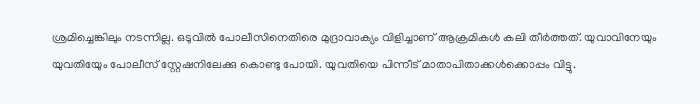ശ്രമിച്ചെങ്കിലും നടന്നില്ല. ഒടുവില്‍ പോലീസിനെതിരെ മുദ്രാവാക്യം വിളിച്ചാണ് ആക്രമികള്‍ കലി തീര്‍ത്തത്. യുവാവിനേയും യുവതിയേും പോലീസ് സ്റ്റേഷനിലേക്കു കൊണ്ടു പോയി. യുവതിയെ പിന്നീട് മാതാപിതാക്കള്‍ക്കൊപ്പം വിട്ടു.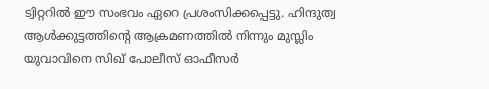ട്വിറ്ററില്‍ ഈ സംഭവം ഏറെ പ്രശംസിക്കപ്പെട്ടു. ഹിന്ദുത്വ ആള്‍ക്കുട്ടത്തിന്റെ ആക്രമണത്തില്‍ നിന്നും മുസ്ലിം യുവാവിനെ സിഖ് പോലീസ് ഓഫീസര്‍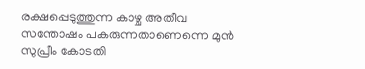രക്ഷപ്പെടുത്തുന്ന കാഴ്ച അതീവ സന്തോഷം പകരുന്നതാണെന്നെ മുന്‍ സുപ്രീം കോടതി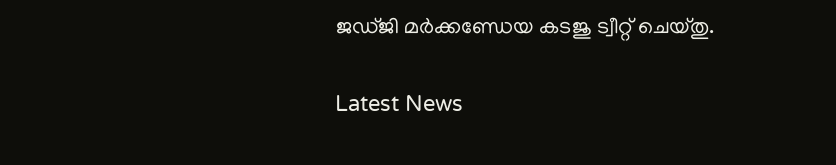ജഡ്ജി മര്‍ക്കണ്ഡേയ കടജു ട്വീറ്റ് ചെയ്തു.


Latest News